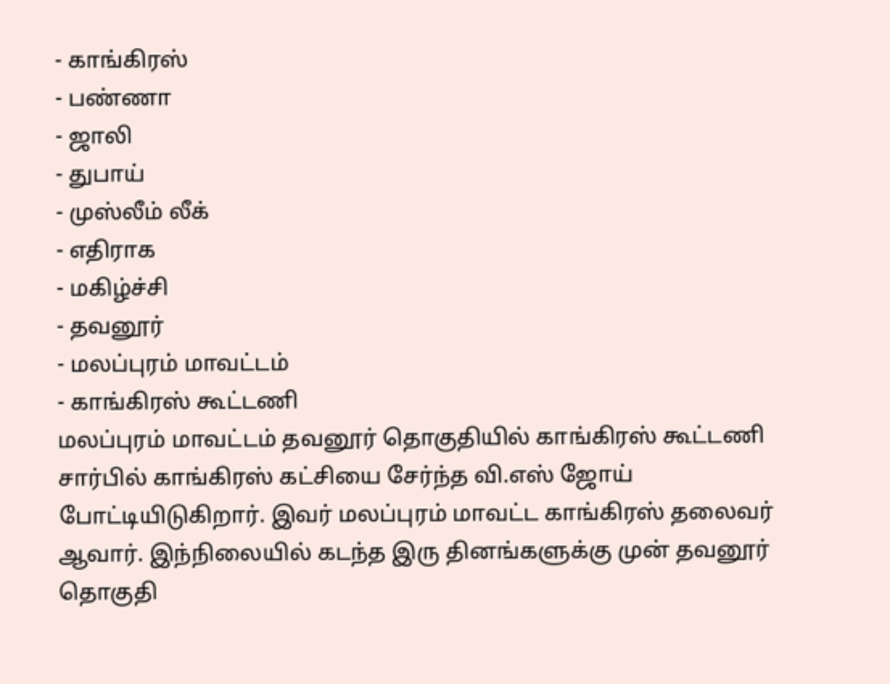- காங்கிரஸ்
- பண்ணா
- ஜாலி
- துபாய்
- முஸ்லீம் லீக்
- எதிராக
- மகிழ்ச்சி
- தவனூர்
- மலப்புரம் மாவட்டம்
- காங்கிரஸ் கூட்டணி
மலப்புரம் மாவட்டம் தவனூர் தொகுதியில் காங்கிரஸ் கூட்டணி சார்பில் காங்கிரஸ் கட்சியை சேர்ந்த வி.எஸ் ஜோய் போட்டியிடுகிறார். இவர் மலப்புரம் மாவட்ட காங்கிரஸ் தலைவர் ஆவார். இந்நிலையில் கடந்த இரு தினங்களுக்கு முன் தவனூர் தொகுதி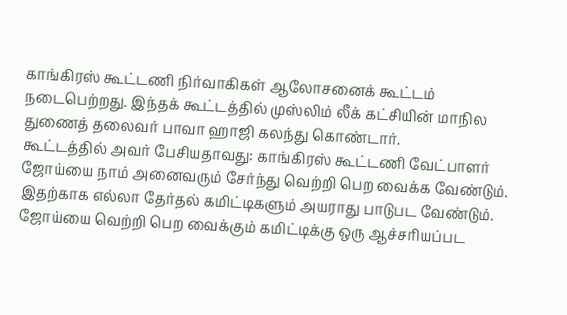காங்கிரஸ் கூட்டணி நிர்வாகிகள் ஆலோசனைக் கூட்டம் நடைபெற்றது. இந்தக் கூட்டத்தில் முஸ்லிம் லீக் கட்சியின் மாநில துணைத் தலைவர் பாவா ஹாஜி கலந்து கொண்டார்.
கூட்டத்தில் அவர் பேசியதாவது: காங்கிரஸ் கூட்டணி வேட்பாளர் ஜோய்யை நாம் அனைவரும் சேர்ந்து வெற்றி பெற வைக்க வேண்டும். இதற்காக எல்லா தேர்தல் கமிட்டிகளும் அயராது பாடுபட வேண்டும். ஜோய்யை வெற்றி பெற வைக்கும் கமிட்டிக்கு ஒரு ஆச்சரியப்பட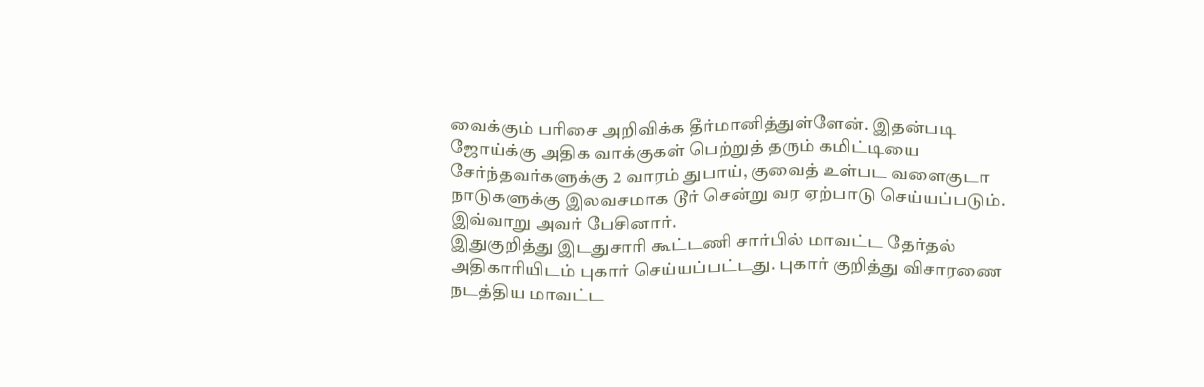வைக்கும் பரிசை அறிவிக்க தீர்மானித்துள்ளேன். இதன்படி ஜோய்க்கு அதிக வாக்குகள் பெற்றுத் தரும் கமிட்டியை சேர்ந்தவர்களுக்கு 2 வாரம் துபாய், குவைத் உள்பட வளைகுடா நாடுகளுக்கு இலவசமாக டூர் சென்று வர ஏற்பாடு செய்யப்படும். இவ்வாறு அவர் பேசினார்.
இதுகுறித்து இடதுசாரி கூட்டணி சார்பில் மாவட்ட தேர்தல் அதிகாரியிடம் புகார் செய்யப்பட்டது. புகார் குறித்து விசாரணை நடத்திய மாவட்ட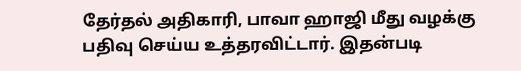தேர்தல் அதிகாரி, பாவா ஹாஜி மீது வழக்கு பதிவு செய்ய உத்தரவிட்டார். இதன்படி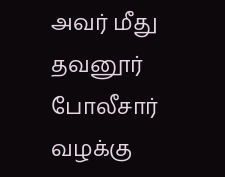அவர் மீது தவனூர் போலீசார் வழக்கு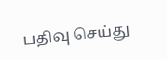பதிவு செய்து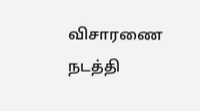விசாரணை நடத்தி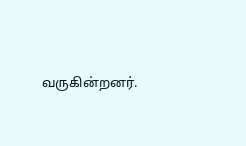வருகின்றனர்.